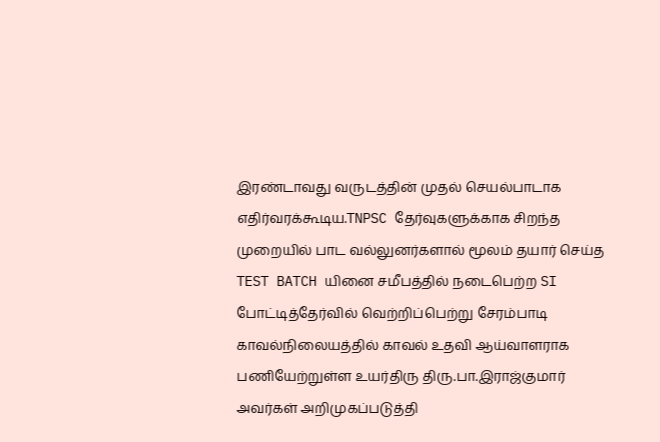இரண்டாவது வருடத்தின் முதல் செயல்பாடாக எதிர்வரக்கூடிய.TNPSC தேர்வுகளுக்காக சிறந்த முறையில் பாட வல்லுனர்களால் மூலம் தயார் செய்த TEST BATCH யினை சமீபத்தில் நடைபெற்ற SI போட்டித்தேர்வில் வெற்றிப்பெற்று சேரம்பாடி காவல்நிலையத்தில் காவல் உதவி ஆய்வாளராக பணியேற்றுள்ள உயர்திரு திரு.பா.இராஜ்குமார் அவர்கள் அறிமுகப்படுத்தி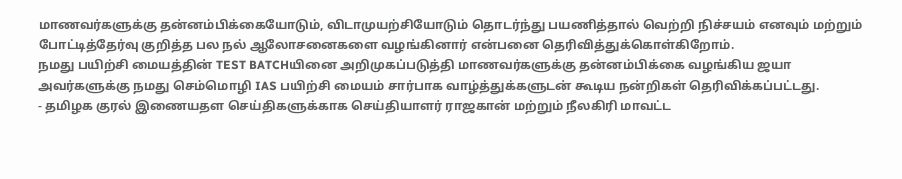மாணவர்களுக்கு தன்னம்பிக்கையோடும், விடாமுயற்சியோடும் தொடர்ந்து பயணித்தால் வெற்றி நிச்சயம் எனவும் மற்றும் போட்டித்தேர்வு குறித்த பல நல் ஆலோசனைகளை வழங்கினார் என்பனை தெரிவித்துக்கொள்கிறோம்.
நமது பயிற்சி மையத்தின் TEST BATCHயினை அறிமுகப்படுத்தி மாணவர்களுக்கு தன்னம்பிக்கை வழங்கிய ஜயா அவர்களுக்கு நமது செம்மொழி IAS பயிற்சி மையம் சார்பாக வாழ்த்துக்களுடன் கூடிய நன்றிகள் தெரிவிக்கப்பட்டது.
- தமிழக குரல் இணையதள செய்திகளுக்காக செய்தியாளர் ராஜகான் மற்றும் நீலகிரி மாவட்ட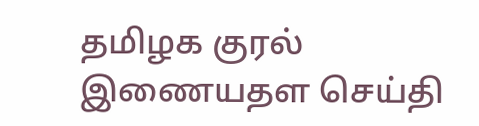தமிழக குரல் இணையதள செய்தி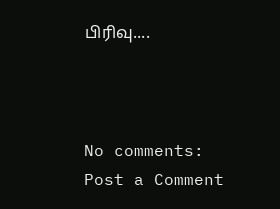பிரிவு....



No comments:
Post a Comment